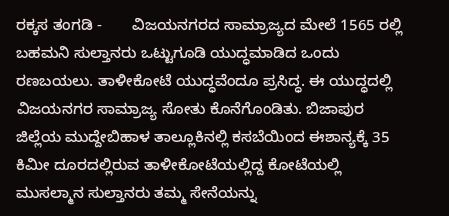ರಕ್ಕಸ ತಂಗಡಿ -       ವಿಜಯನಗರದ ಸಾಮ್ರಾಜ್ಯದ ಮೇಲೆ 1565 ರಲ್ಲಿ ಬಹಮನಿ ಸುಲ್ತಾನರು ಒಟ್ಟುಗೂಡಿ ಯುದ್ಧಮಾಡಿದ ಒಂದು ರಣಬಯಲು. ತಾಳೀಕೋಟೆ ಯುದ್ಧವೆಂದೂ ಪ್ರಸಿದ್ಧ. ಈ ಯುದ್ಧದಲ್ಲಿ ವಿಜಯನಗರ ಸಾಮ್ರಾಜ್ಯ ಸೋತು ಕೊನೆಗೊಂಡಿತು. ಬಿಜಾಪುರ ಜಿಲ್ಲೆಯ ಮುದ್ದೇಬಿಹಾಳ ತಾಲ್ಲೂಕಿನಲ್ಲಿ ಕಸಬೆಯಿಂದ ಈಶಾನ್ಯಕ್ಕೆ 35 ಕಿಮೀ ದೂರದಲ್ಲಿರುವ ತಾಳೀಕೋಟೆಯಲ್ಲಿದ್ದ ಕೋಟೆಯಲ್ಲಿ ಮುಸಲ್ಮಾನ ಸುಲ್ತಾನರು ತಮ್ಮ ಸೇನೆಯನ್ನು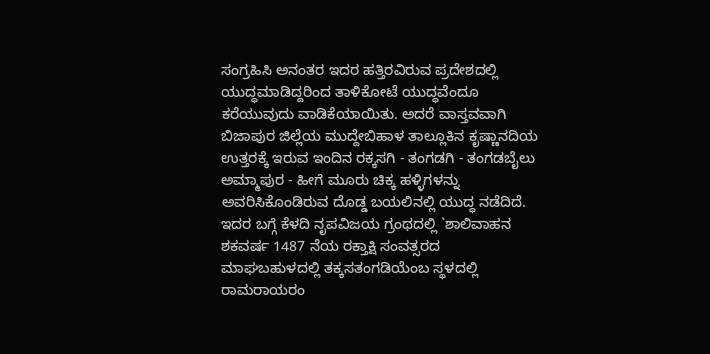ಸಂಗ್ರಹಿಸಿ ಅನಂತರ ಇದರ ಹತ್ತಿರವಿರುವ ಪ್ರದೇಶದಲ್ಲಿ ಯುದ್ಧಮಾಡಿದ್ದರಿಂದ ತಾಳಿಕೋಟೆ ಯುದ್ಧವೆಂದೂ ಕರೆಯುವುದು ವಾಡಿಕೆಯಾಯಿತು. ಅದರೆ ವಾಸ್ತವವಾಗಿ ಬಿಜಾಪುರ ಜಿಲ್ಲೆಯ ಮುದ್ದೇಬಿಹಾಳ ತಾಲ್ಲೂಕಿನ ಕೃಷ್ಣಾನದಿಯ ಉತ್ತರಕ್ಕೆ ಇರುವ ಇಂದಿನ ರಕ್ಕಸಗಿ - ತಂಗಡಗಿ - ತಂಗಡಬೈಲು ಅಮ್ಮಾಪುರ - ಹೀಗೆ ಮೂರು ಚಿಕ್ಕ ಹಳ್ಳಿಗಳನ್ನು ಅವರಿಸಿಕೊಂಡಿರುವ ದೊಡ್ಡ ಬಯಲಿನಲ್ಲಿ ಯುದ್ಧ ನಡೆದಿದೆ. ಇದರ ಬಗ್ಗೆ ಕೆಳದಿ ನೃಪವಿಜಯ ಗ್ರಂಥದಲ್ಲಿ `ಶಾಲಿವಾಹನ ಶಕವರ್ಷ 1487 ನೆಯ ರಕ್ತಾಕ್ಷಿ ಸಂವತ್ಸರದ ಮಾಘಬಹುಳದಲ್ಲಿ ತಕ್ಕಸತಂಗಡಿಯೆಂಬ ಸ್ಥಳದಲ್ಲಿ ರಾಮರಾಯರಂ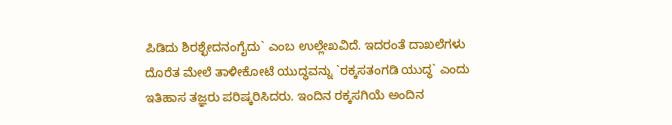ಪಿಡಿದು ಶಿರಶ್ಛೇದನಂಗೈದು` ಎಂಬ ಉಲ್ಲೇಖವಿದೆ. ಇದರಂತೆ ದಾಖಲೆಗಳು ದೊರೆತ ಮೇಲೆ ತಾಳೀಕೋಟೆ ಯುದ್ಧವನ್ನು `ರಕ್ಕಸತಂಗಡಿ ಯುದ್ಧ` ಎಂದು ಇತಿಹಾಸ ತಜ್ಞರು ಪರಿಷ್ಕರಿಸಿದರು. ಇಂದಿನ ರಕ್ಕಸಗಿಯೆ ಅಂದಿನ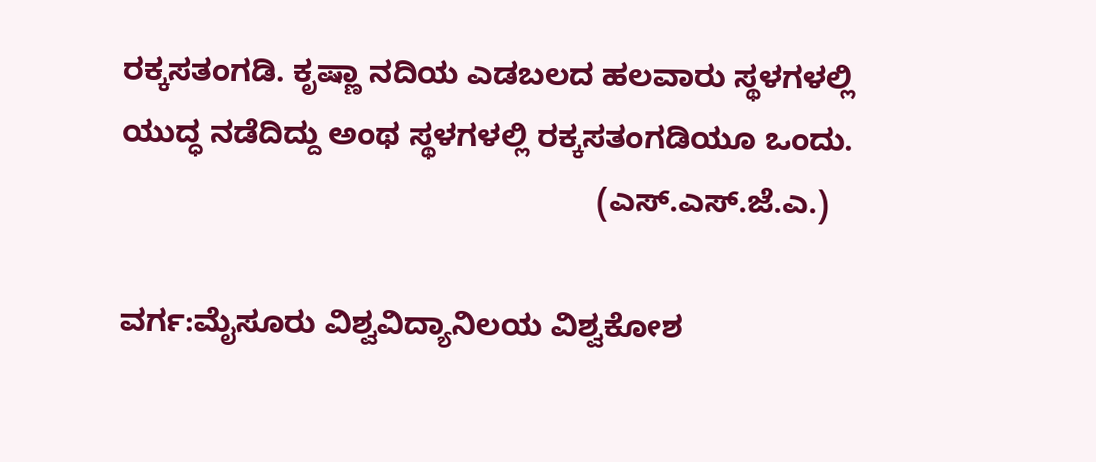ರಕ್ಕಸತಂಗಡಿ. ಕೃಷ್ಣಾ ನದಿಯ ಎಡಬಲದ ಹಲವಾರು ಸ್ಥಳಗಳಲ್ಲಿ ಯುದ್ಧ ನಡೆದಿದ್ದು ಅಂಥ ಸ್ಥಳಗಳಲ್ಲಿ ರಕ್ಕಸತಂಗಡಿಯೂ ಒಂದು.
                                                       (ಎಸ್.ಎಸ್.ಜೆ.ಎ.)

ವರ್ಗ:ಮೈಸೂರು ವಿಶ್ವವಿದ್ಯಾನಿಲಯ ವಿಶ್ವಕೋಶ